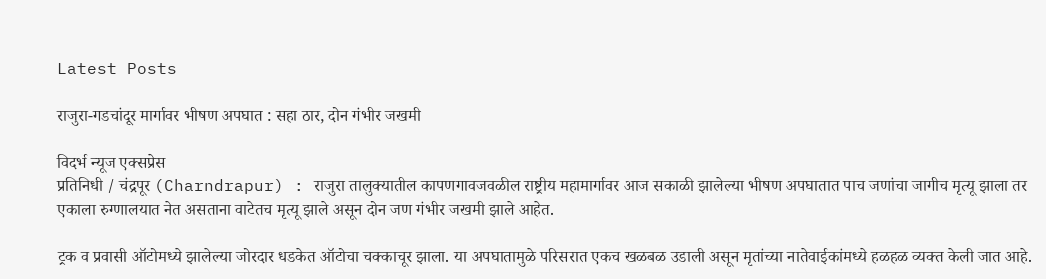Latest Posts

राजुरा-गडचांदूर मार्गावर भीषण अपघात : सहा ठार, दोन गंभीर जखमी

विदर्भ न्यूज एक्सप्रेस
प्रतिनिधी / चंद्रपूर (Charndrapur) : राजुरा तालुक्यातील कापणगावजवळील राष्ट्रीय महामार्गावर आज सकाळी झालेल्या भीषण अपघातात पाच जणांचा जागीच मृत्यू झाला तर एकाला रुग्णालयात नेत असताना वाटेतच मृत्यू झाले असून दोन जण गंभीर जखमी झाले आहेत.

ट्रक व प्रवासी ऑटोमध्ये झालेल्या जोरदार धडकेत ऑटोचा चक्काचूर झाला. या अपघातामुळे परिसरात एकच खळबळ उडाली असून मृतांच्या नातेवाईकांमध्ये हळहळ व्यक्त केली जात आहे.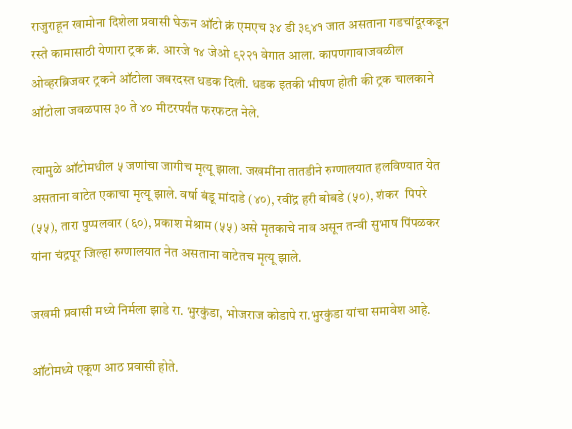राजुराहून खामोना दिशेला प्रवासी घेऊन ऑटो क्रं एमएच ३४ डी ३९४१ जात असताना गडचांदूरकडून रस्ते कामासाठी येणारा ट्रक क्रं. आरजे १४ जेओ ९२२१ वेगात आला. कापणगावाजवळील ओव्हरब्रिजवर ट्रकने ऑटोला जबरदस्त धडक दिली. धडक इतकी भीषण होती की ट्रक चालकाने ऑटोला जवळपास ३० ते ४० मीटरपर्यंत फरफटत नेले.

त्यामुळे ऑटोमधील ५ जणांचा जागीच मृत्यू झाला. जखमींना तातडीने रुग्णालयात हलविण्यात येत असताना वाटेत एकाचा मृत्यू झाले. वर्षा बंडू मांदाडे (४०), रवींद्र हरी बोबडे (५०), शंकर  पिपरे (५५), तारा पुप्पलवार (६०), प्रकाश मेश्राम (५५) असे मृतकाचे नाव असून तन्वी सुभाष पिंपळकर यांना चंद्रपूर जिल्हा रुग्णालयात नेत असताना वाटेतच मृत्यू झाले.

जखमी प्रवासी मध्ये निर्मला झाडे रा. भुरकुंडा, भोजराज कोडापे रा.भुरकुंडा यांचा समावेश आहे.

ऑटोमध्ये एकूण आठ प्रवासी होते.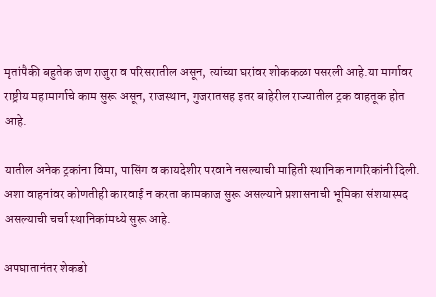मृतांपैकी बहुतेक जण राजुरा व परिसरातील असून, त्यांच्या घरांवर शोककळा पसरली आहे.या मार्गावर राष्ट्रीय महामार्गाचे काम सुरू असून, राजस्थान, गुजरातसह इतर बाहेरील राज्यातील ट्रक वाहतूक होत आहे.

यातील अनेक ट्रकांना विमा, पासिंग व कायदेशीर परवाने नसल्याची माहिती स्थानिक नागरिकांनी दिली. अशा वाहनांवर कोणतीही कारवाई न करता कामकाज सुरू असल्याने प्रशासनाची भूमिका संशयास्पद असल्याची चर्चा स्थानिकांमध्ये सुरू आहे.

अपघातानंतर शेकडो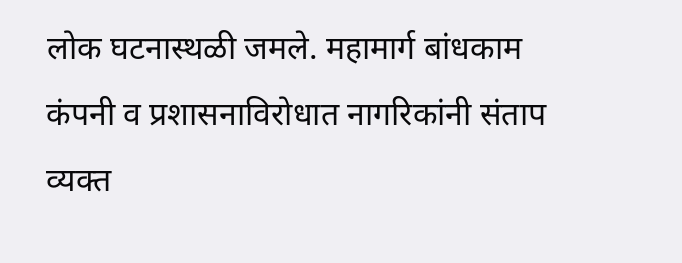लोक घटनास्थळी जमले. महामार्ग बांधकाम कंपनी व प्रशासनाविरोधात नागरिकांनी संताप व्यक्त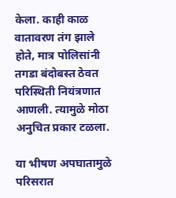केला. काही काळ वातावरण तंग झाले होते, मात्र पोलिसांनी तगडा बंदोबस्त ठेवत परिस्थिती नियंत्रणात आणली. त्यामुळे मोठा अनुचित प्रकार टळला.

या भीषण अपघातामुळे परिसरात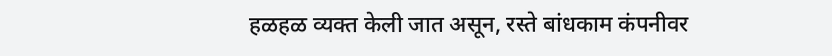हळहळ व्यक्त केली जात असून, रस्ते बांधकाम कंपनीवर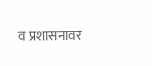व प्रशासनावर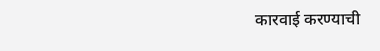कारवाई करण्याची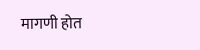मागणी होत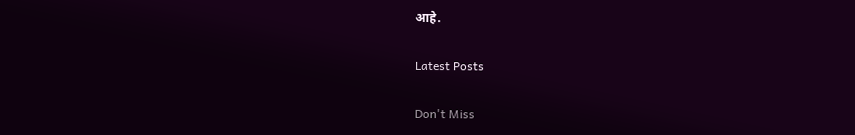आहे.

Latest Posts

Don't Miss